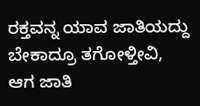ರಕ್ತವನ್ನ ಯಾವ ಜಾತಿಯದ್ದು ಬೇಕಾದ್ರೂ ತಗೋಳ್ತೀವಿ, ಆಗ ಜಾತಿ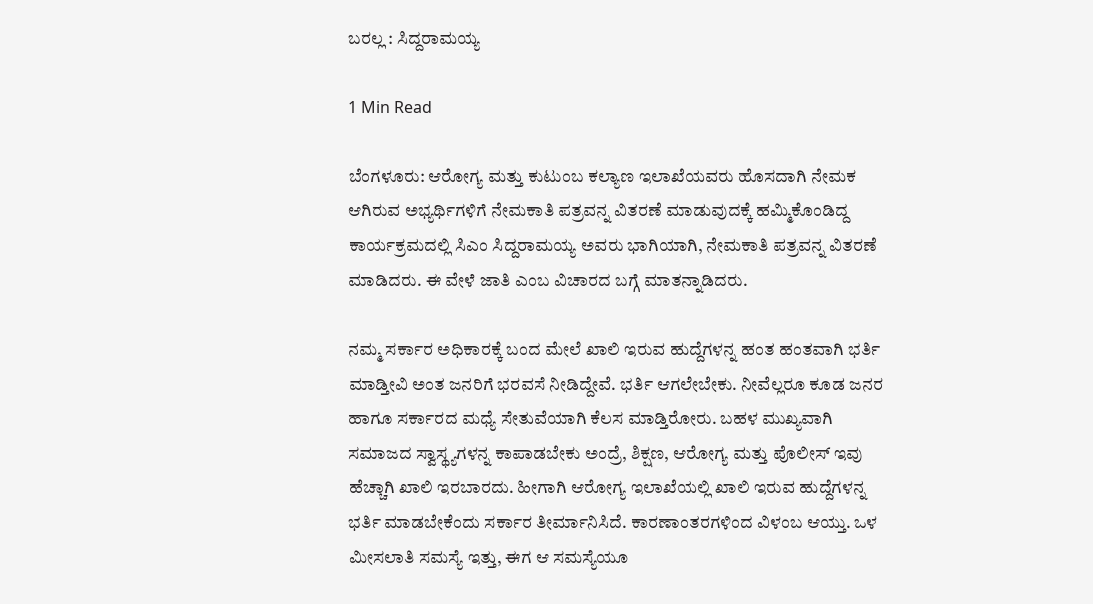ಬರಲ್ಲ : ಸಿದ್ದರಾಮಯ್ಯ

1 Min Read

ಬೆಂಗಳೂರು: ಆರೋಗ್ಯ ಮತ್ತು ಕುಟುಂಬ ಕಲ್ಯಾಣ ಇಲಾಖೆಯವರು ಹೊಸದಾಗಿ ನೇಮಕ ಆಗಿರುವ ಅಭ್ಯರ್ಥಿಗಳಿಗೆ ನೇಮಕಾತಿ ಪತ್ರವನ್ನ ವಿತರಣೆ ಮಾಡುವುದಕ್ಕೆ ಹಮ್ಮಿಕೊಂಡಿದ್ದ ಕಾರ್ಯಕ್ರಮದಲ್ಲಿ ಸಿಎಂ ಸಿದ್ದರಾಮಯ್ಯ ಅವರು ಭಾಗಿಯಾಗಿ, ನೇಮಕಾತಿ ಪತ್ರವನ್ನ ವಿತರಣೆ ಮಾಡಿದರು. ಈ ವೇಳೆ ಜಾತಿ ಎಂಬ ವಿಚಾರದ ಬಗ್ಗೆ ಮಾತನ್ನಾಡಿದರು.

ನಮ್ಮ ಸರ್ಕಾರ ಅಧಿಕಾರಕ್ಕೆ ಬಂದ ಮೇಲೆ ಖಾಲಿ ಇರುವ ಹುದ್ದೆಗಳನ್ನ ಹಂತ ಹಂತವಾಗಿ ಭರ್ತಿ ಮಾಡ್ತೀವಿ ಅಂತ ಜನರಿಗೆ ಭರವಸೆ ನೀಡಿದ್ದೇವೆ. ಭರ್ತಿ ಆಗಲೇಬೇಕು. ನೀವೆಲ್ಲರೂ ಕೂಡ ಜನರ ಹಾಗೂ ಸರ್ಕಾರದ ಮಧ್ಯೆ ಸೇತುವೆಯಾಗಿ ಕೆಲಸ ಮಾಡ್ತಿರೋರು. ಬಹಳ ಮುಖ್ಯವಾಗಿ ಸಮಾಜದ ಸ್ವಾಸ್ಥ್ಯಗಳನ್ನ ಕಾಪಾಡಬೇಕು ಅಂದ್ರೆ, ಶಿಕ್ಷಣ, ಆರೋಗ್ಯ ಮತ್ತು ಪೊಲೀಸ್ ಇವು ಹೆಚ್ಚಾಗಿ ಖಾಲಿ ಇರಬಾರದು. ಹೀಗಾಗಿ ಆರೋಗ್ಯ ಇಲಾಖೆಯಲ್ಲಿ ಖಾಲಿ ಇರುವ ಹುದ್ದೆಗಳನ್ನ ಭರ್ತಿ ಮಾಡಬೇಕೆಂದು ಸರ್ಕಾರ ತೀರ್ಮಾನಿಸಿದೆ. ಕಾರಣಾಂತರಗಳಿಂದ ವಿಳಂಬ ಆಯ್ತು. ಒಳ ಮೀಸಲಾತಿ ಸಮಸ್ಯೆ ಇತ್ತು, ಈಗ ಆ ಸಮಸ್ಯೆಯೂ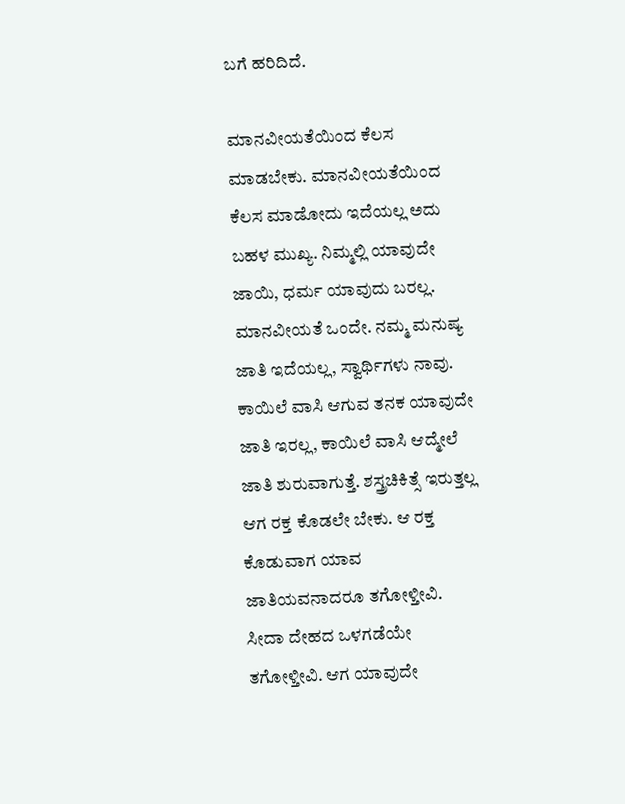ಬಗೆ ಹರಿದಿದೆ.

ಮಾನವೀಯತೆಯಿಂದ ಕೆಲಸ ಮಾಡಬೇಕು. ಮಾನವೀಯತೆಯಿಂದ ಕೆಲಸ ಮಾಡೋದು ಇದೆಯಲ್ಲ ಅದು ಬಹಳ ಮುಖ್ಯ. ನಿಮ್ಮಲ್ಲಿ ಯಾವುದೇ ಜಾಯಿ, ಧರ್ಮ ಯಾವುದು ಬರಲ್ಲ. ಮಾನವೀಯತೆ ಒಂದೇ. ನಮ್ಮ ಮನುಷ್ಯ ಜಾತಿ ಇದೆಯಲ್ಲ, ಸ್ವಾರ್ಥಿಗಳು ನಾವು. ಕಾಯಿಲೆ ವಾಸಿ ಆಗುವ ತನಕ ಯಾವುದೇ ಜಾತಿ ಇರಲ್ಲ, ಕಾಯಿಲೆ ವಾಸಿ ಆದ್ಮೇಲೆ ಜಾತಿ ಶುರುವಾಗುತ್ತೆ. ಶಸ್ತ್ರಚಿಕಿತ್ಸೆ ಇರುತ್ತಲ್ಲ ಆಗ ರಕ್ತ ಕೊಡಲೇ ಬೇಕು. ಆ ರಕ್ತ ಕೊಡುವಾಗ ಯಾವ ಜಾತಿಯವನಾದರೂ ತಗೋಳ್ತೀವಿ. ಸೀದಾ ದೇಹದ ಒಳಗಡೆಯೇ ತಗೋಳ್ತೀವಿ. ಆಗ ಯಾವುದೇ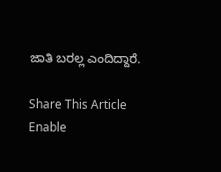ಜಾತಿ ಬರಲ್ಲ ಎಂದಿದ್ದಾರೆ.

Share This Article
Enable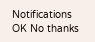Notifications OK No thanks